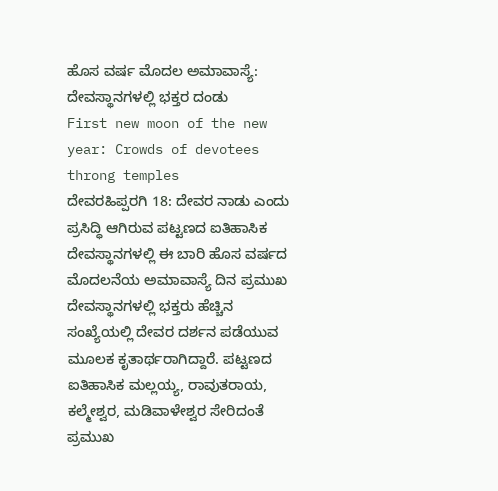ಹೊಸ ವರ್ಷ ಮೊದಲ ಅಮಾವಾಸ್ಯೆ: ದೇವಸ್ಥಾನಗಳಲ್ಲಿ ಭಕ್ತರ ದಂಡು
First new moon of the new year: Crowds of devotees throng temples
ದೇವರಹಿಪ್ಪರಗಿ 18: ದೇವರ ನಾಡು ಎಂದು ಪ್ರಸಿದ್ಧಿ ಆಗಿರುವ ಪಟ್ಟಣದ ಐತಿಹಾಸಿಕ ದೇವಸ್ಥಾನಗಳಲ್ಲಿ ಈ ಬಾರಿ ಹೊಸ ವರ್ಷದ ಮೊದಲನೆಯ ಅಮಾವಾಸ್ಯೆ ದಿನ ಪ್ರಮುಖ ದೇವಸ್ಥಾನಗಳಲ್ಲಿ ಭಕ್ತರು ಹೆಚ್ಚಿನ ಸಂಖ್ಯೆಯಲ್ಲಿ ದೇವರ ದರ್ಶನ ಪಡೆಯುವ ಮೂಲಕ ಕೃತಾರ್ಥರಾಗಿದ್ದಾರೆ. ಪಟ್ಟಣದ ಐತಿಹಾಸಿಕ ಮಲ್ಲಯ್ಯ, ರಾವುತರಾಯ, ಕಲ್ಮೇಶ್ವರ, ಮಡಿವಾಳೇಶ್ವರ ಸೇರಿದಂತೆ ಪ್ರಮುಖ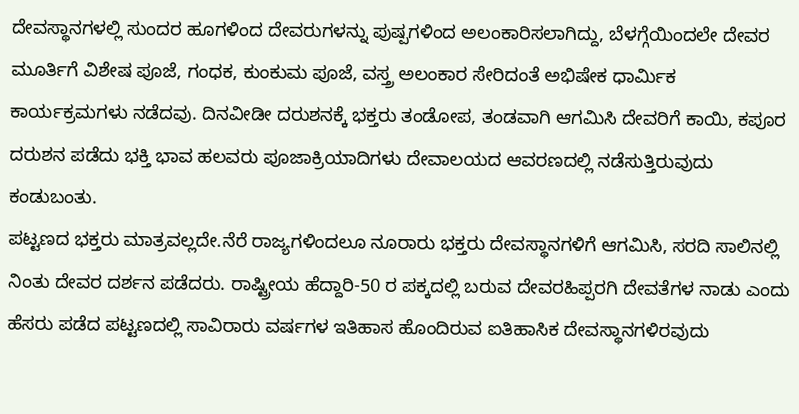ದೇವಸ್ಥಾನಗಳಲ್ಲಿ ಸುಂದರ ಹೂಗಳಿಂದ ದೇವರುಗಳನ್ನು ಪುಷ್ಪಗಳಿಂದ ಅಲಂಕಾರಿಸಲಾಗಿದ್ದು, ಬೆಳಗ್ಗೆಯಿಂದಲೇ ದೇವರ ಮೂರ್ತಿಗೆ ವಿಶೇಷ ಪೂಜೆ, ಗಂಧಕ, ಕುಂಕುಮ ಪೂಜೆ, ವಸ್ತ್ರ ಅಲಂಕಾರ ಸೇರಿದಂತೆ ಅಭಿಷೇಕ ಧಾರ್ಮಿಕ ಕಾರ್ಯಕ್ರಮಗಳು ನಡೆದವು. ದಿನವೀಡೀ ದರುಶನಕ್ಕೆ ಭಕ್ತರು ತಂಡೋಪ, ತಂಡವಾಗಿ ಆಗಮಿಸಿ ದೇವರಿಗೆ ಕಾಯಿ, ಕಪೂರ ದರುಶನ ಪಡೆದು ಭಕ್ತಿ ಭಾವ ಹಲವರು ಪೂಜಾಕ್ರಿಯಾದಿಗಳು ದೇವಾಲಯದ ಆವರಣದಲ್ಲಿ ನಡೆಸುತ್ತಿರುವುದು ಕಂಡುಬಂತು.
ಪಟ್ಟಣದ ಭಕ್ತರು ಮಾತ್ರವಲ್ಲದೇ.ನೆರೆ ರಾಜ್ಯಗಳಿಂದಲೂ ನೂರಾರು ಭಕ್ತರು ದೇವಸ್ಥಾನಗಳಿಗೆ ಆಗಮಿಸಿ, ಸರದಿ ಸಾಲಿನಲ್ಲಿ ನಿಂತು ದೇವರ ದರ್ಶನ ಪಡೆದರು. ರಾಷ್ಟ್ರೀಯ ಹೆದ್ದಾರಿ-50 ರ ಪಕ್ಕದಲ್ಲಿ ಬರುವ ದೇವರಹಿಪ್ಪರಗಿ ದೇವತೆಗಳ ನಾಡು ಎಂದು ಹೆಸರು ಪಡೆದ ಪಟ್ಟಣದಲ್ಲಿ ಸಾವಿರಾರು ವರ್ಷಗಳ ಇತಿಹಾಸ ಹೊಂದಿರುವ ಐತಿಹಾಸಿಕ ದೇವಸ್ಥಾನಗಳಿರವುದು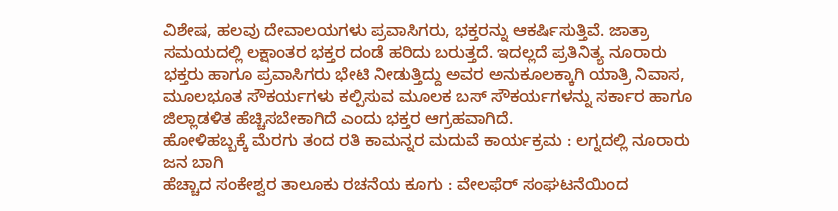ವಿಶೇಷ, ಹಲವು ದೇವಾಲಯಗಳು ಪ್ರವಾಸಿಗರು, ಭಕ್ತರನ್ನು ಆಕರ್ಷಿಸುತ್ತಿವೆ. ಜಾತ್ರಾ ಸಮಯದಲ್ಲಿ ಲಕ್ಷಾಂತರ ಭಕ್ತರ ದಂಡೆ ಹರಿದು ಬರುತ್ತದೆ. ಇದಲ್ಲದೆ ಪ್ರತಿನಿತ್ಯ ನೂರಾರು ಭಕ್ತರು ಹಾಗೂ ಪ್ರವಾಸಿಗರು ಭೇಟಿ ನೀಡುತ್ತಿದ್ದು ಅವರ ಅನುಕೂಲಕ್ಕಾಗಿ ಯಾತ್ರಿ ನಿವಾಸ, ಮೂಲಭೂತ ಸೌಕರ್ಯಗಳು ಕಲ್ಪಿಸುವ ಮೂಲಕ ಬಸ್ ಸೌಕರ್ಯಗಳನ್ನು ಸರ್ಕಾರ ಹಾಗೂ ಜಿಲ್ಲಾಡಳಿತ ಹೆಚ್ಚಿಸಬೇಕಾಗಿದೆ ಎಂದು ಭಕ್ತರ ಆಗ್ರಹವಾಗಿದೆ.
ಹೋಳಿಹಬ್ಬಕ್ಕೆ ಮೆರಗು ತಂದ ರತಿ ಕಾಮನ್ನರ ಮದುವೆ ಕಾರ್ಯಕ್ರಮ : ಲಗ್ನದಲ್ಲಿ ನೂರಾರು ಜನ ಬಾಗಿ
ಹೆಚ್ಚಾದ ಸಂಕೇಶ್ವರ ತಾಲೂಕು ರಚನೆಯ ಕೂಗು : ವೇಲಫೆರ್ ಸಂಘಟನೆಯಿಂದ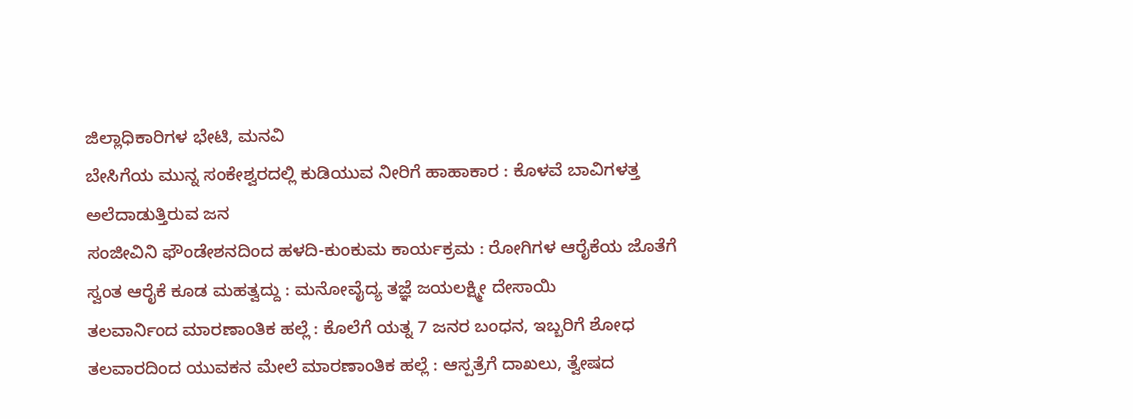ಜಿಲ್ಲಾಧಿಕಾರಿಗಳ ಭೇಟಿ, ಮನವಿ
ಬೇಸಿಗೆಯ ಮುನ್ನ ಸಂಕೇಶ್ವರದಲ್ಲಿ ಕುಡಿಯುವ ನೀರಿಗೆ ಹಾಹಾಕಾರ : ಕೊಳವೆ ಬಾವಿಗಳತ್ತ ಅಲೆದಾಡುತ್ತಿರುವ ಜನ
ಸಂಜೀವಿನಿ ಫೌಂಡೇಶನದಿಂದ ಹಳದಿ-ಕುಂಕುಮ ಕಾರ್ಯಕ್ರಮ : ರೋಗಿಗಳ ಆರೈಕೆಯ ಜೊತೆಗೆ ಸ್ವಂತ ಆರೈಕೆ ಕೂಡ ಮಹತ್ವದ್ದು : ಮನೋವೈದ್ಯ ತಜ್ಞೆ ಜಯಲಕ್ಷ್ಮೀ ದೇಸಾಯಿ
ತಲವಾರ್ನಿಂದ ಮಾರಣಾಂತಿಕ ಹಲ್ಲೆ : ಕೊಲೆಗೆ ಯತ್ನ 7 ಜನರ ಬಂಧನ, ಇಬ್ಬರಿಗೆ ಶೋಧ
ತಲವಾರದಿಂದ ಯುವಕನ ಮೇಲೆ ಮಾರಣಾಂತಿಕ ಹಲ್ಲೆ : ಆಸ್ಪತ್ರೆಗೆ ದಾಖಲು, ತ್ವೇಷದ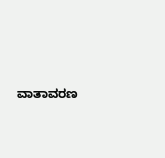ವಾತಾವರಣ